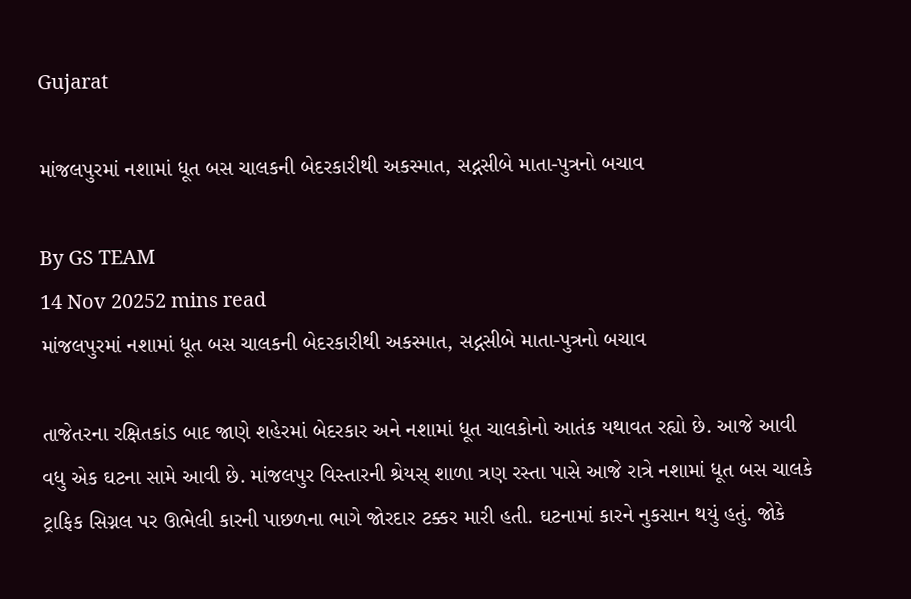Gujarat

માંજલપુરમાં નશામાં ધૂત બસ ચાલકની બેદરકારીથી અકસ્માત, સદ્નસીબે માતા-પુત્રનો બચાવ

By GS TEAM
14 Nov 20252 mins read
માંજલપુરમાં નશામાં ધૂત બસ ચાલકની બેદરકારીથી અકસ્માત, સદ્નસીબે માતા-પુત્રનો બચાવ

તાજેતરના રક્ષિતકાંડ બાદ જાણે શહેરમાં બેદરકાર અને નશામાં ધૂત ચાલકોનો આતંક યથાવત રહ્યો છે. આજે આવી વધુ એક ઘટના સામે આવી છે. માંજલપુર વિસ્તારની શ્રેયસ્ શાળા ત્રણ રસ્તા પાસે આજે રાત્રે નશામાં ધૂત બસ ચાલકે ટ્રાફિક સિગ્નલ પર ઊભેલી કારની પાછળના ભાગે જોરદાર ટક્કર મારી હતી. ઘટનામાં કારને નુકસાન થયું હતું. જોકે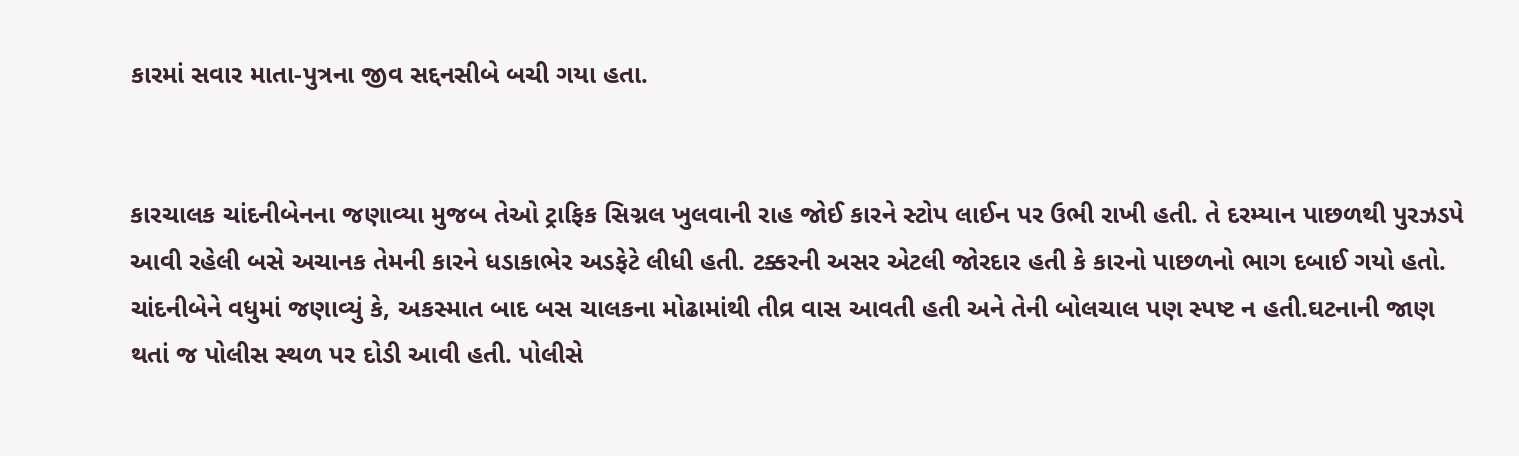કારમાં સવાર માતા-પુત્રના જીવ સદ્દનસીબે બચી ગયા હતા.


કારચાલક ચાંદનીબેનના જણાવ્યા મુજબ તેઓ ટ્રાફિક સિગ્નલ ખુલવાની રાહ જોઈ કારને સ્ટોપ લાઈન પર ઉભી રાખી હતી. તે દરમ્યાન પાછળથી પુરઝડપે આવી રહેલી બસે અચાનક તેમની કારને ધડાકાભેર અડફેટે લીધી હતી. ટક્કરની અસર એટલી જોરદાર હતી કે કારનો પાછળનો ભાગ દબાઈ ગયો હતો. ચાંદનીબેને વધુમાં જણાવ્યું કે, અકસ્માત બાદ બસ ચાલકના મોઢામાંથી તીવ્ર વાસ આવતી હતી અને તેની બોલચાલ પણ સ્પષ્ટ ન હતી.ઘટનાની જાણ થતાં જ પોલીસ સ્થળ પર દોડી આવી હતી. પોલીસે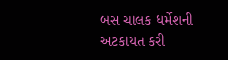બસ ચાલક ધર્મેશની અટકાયત કરી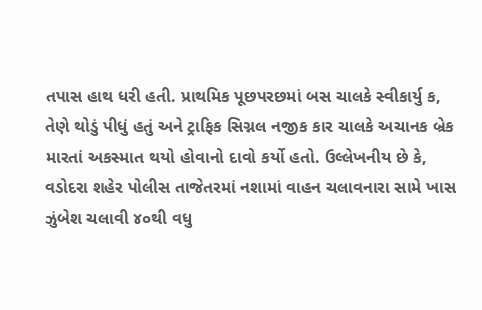તપાસ હાથ ધરી હતી. પ્રાથમિક પૂછપરછમાં બસ ચાલકે સ્વીકાર્યુ ક, તેણે થોડું પીધું હતું અને ટ્રાફિક સિગ્નલ નજીક કાર ચાલકે અચાનક બ્રેક મારતાં અકસ્માત થયો હોવાનો દાવો કર્યો હતો. ઉલ્લેખનીય છે કે, વડોદરા શહેર પોલીસ તાજેતરમાં નશામાં વાહન ચલાવનારા સામે ખાસ ઝુંબેશ ચલાવી ૪૦થી વધુ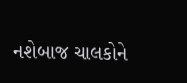નશેબાજ ચાલકોને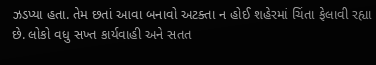ઝડપ્યા હતા. તેમ છતાં આવા બનાવો અટક્તા ન હોઈ શહેરમાં ચિંતા ફેલાવી રહ્યા છે. લોકો વધુ સખ્ત કાર્યવાહી અને સતત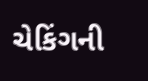ચેકિંગની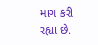માગ કરી રહ્યા છે.